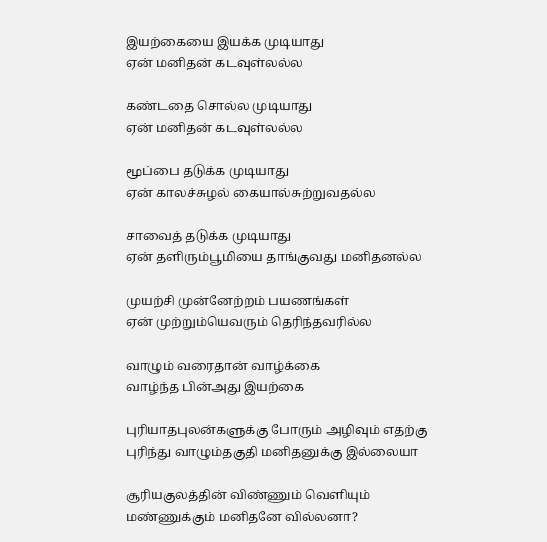இயற்கையை இயக்க முடியாது
ஏன் மனிதன் கடவுள்லல்ல

கண்டதை சொல்ல முடியாது
ஏன் மனிதன் கடவுள்லல்ல

மூப்பை தடுக்க முடியாது
ஏன் காலச்சுழல் கையால்சுற்றுவதல்ல

சாவைத் தடுக்க முடியாது
ஏன் தளிரும்பூமியை தாங்குவது மனிதனல்ல

முயற்சி முன்னேற்றம் பயணங்கள்
ஏன் முற்றும்யெவரும் தெரிந்தவரில்ல

வாழும் வரைதான் வாழ்க்கை
வாழ்ந்த பின்அது இயற்கை

புரியாதபுலன்களுக்கு போரும் அழிவும் எதற்கு
புரிந்து வாழும்தகுதி மனிதனுக்கு இல்லையா

சூரியகுலத்தின் விண்ணும் வெளியும்
மண்ணுக்கும் மனிதனே வில்லனா?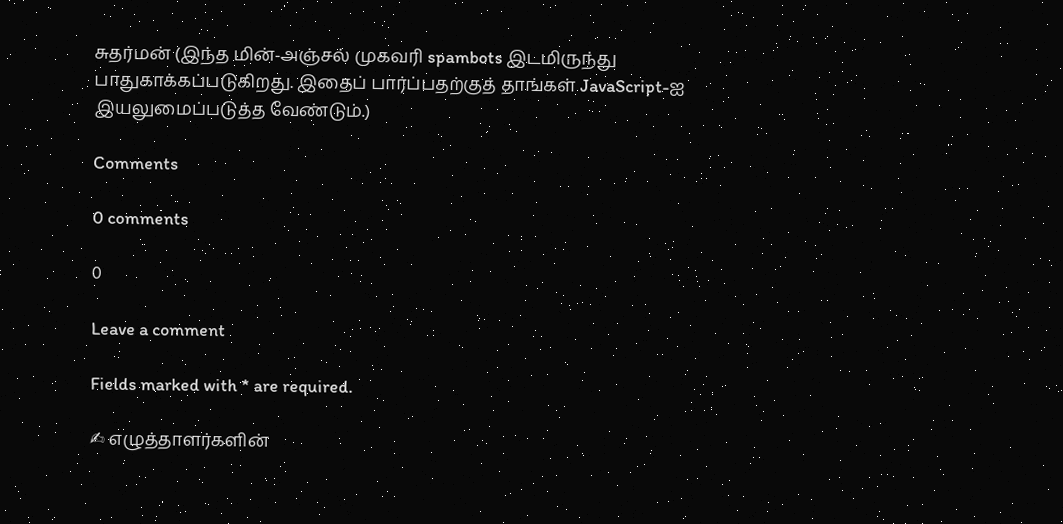சுதர்மன் (இந்த மின்-அஞ்சல் முகவரி spambots இடமிருந்து பாதுகாக்கப்படுகிறது. இதைப் பார்ப்பதற்குத் தாங்கள் JavaScript-ஐ இயலுமைப்படுத்த வேண்டும்.)

Comments

0 comments

0

Leave a comment

Fields marked with * are required.

✍ எழுத்தாளர்களின்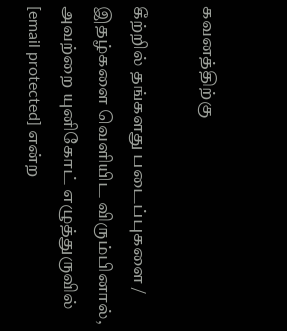கவனத்திற்கு

கீற்றில் தங்களது படைப்புகளை / இதழ்களை வெளியிட விரும்பினால், அவற்றை யுனிகோட் எழுத்துருவில் [email protected] என்ற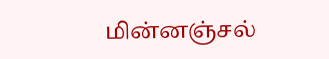மின்னஞ்சல்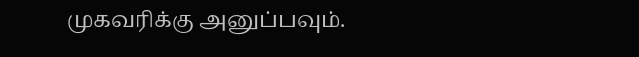முகவரிக்கு அனுப்பவும்.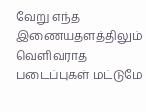வேறு எந்த இணையதளத்திலும் வெளிவராத படைப்புகள் மட்டுமே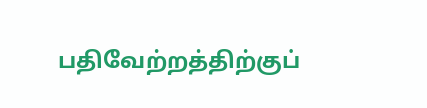பதிவேற்றத்திற்குப்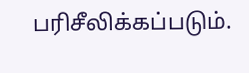பரிசீலிக்கப்படும்.